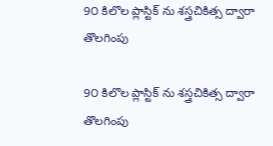9౦ కిలొల ప్లాస్టిక్ ను శస్త్రచికిత్స ద్వారా తొలగింపు

9౦ కిలొల ప్లాస్టిక్ ను శస్త్రచికిత్స ద్వారా తొలగింపు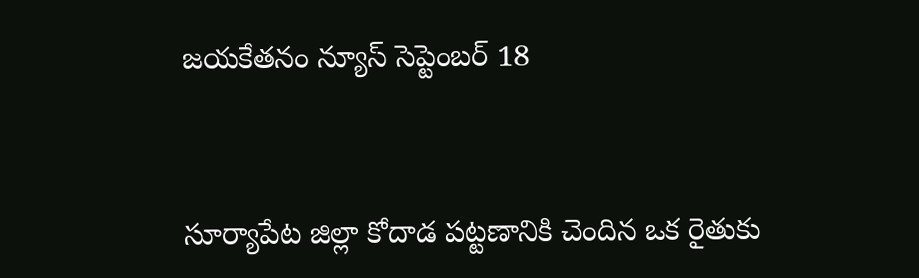జయకేతనం న్యూస్ సెప్టెంబర్ 18



సూర్యాపేట జిల్లా కోదాడ పట్టణానికి చెందిన ఒక రైతుకు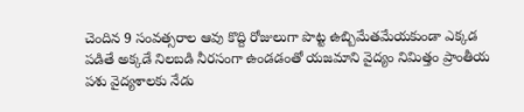చెందిన 9 సంవత్సరాల ఆవు కొద్ది రోజులుగా పొట్ట ఉబ్బిమేతమేయకుండా ఎక్కడ పడితే అక్కడే నిలబడి నీరసంగా ఉండడంతో యజమాని వైద్యం నిమిత్తం ప్రాంతీయ పశు వైద్యశాలకు నేడు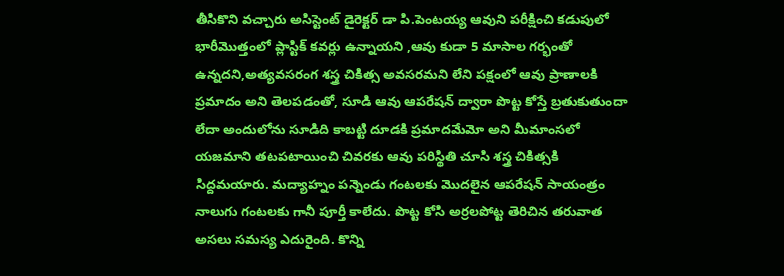తీసికొని వచ్చారు అసిస్టెంట్ డైరెక్టర్ డా పి.పెంటయ్య ఆవుని పరీక్షించి కడుపులో భారీమొత్తంలో ప్లాస్టిక్ కవర్లు ఉన్నాయని ,ఆవు కుడా 5 మాసాల గర్భంతో ఉన్నదని,అత్యవసరంగ శస్త్ర చికిత్స అవసరమని లేని పక్షంలో ఆవు ప్రాణాలకి ప్రమాదం అని తెలపడంతో, సూడి ఆవు ఆపరేషన్ ద్వారా పొట్ట కోస్తే బ్రతుకుతుందా లేదా అందులోను సూడిది కాబట్టి దూడకి ప్రమాదమేమో అని మీమాంసలో యజమాని తటపటాయించి చివరకు ఆవు పరిస్థితి చూసి శస్త్ర చికిత్సకి సిద్దమయారు. మద్యాహ్నం పన్నెండు గంటలకు మొదలైన ఆపరేషన్ సాయంత్రం నాలుగు గంటలకు గానీ పూర్తీ కాలేదు. పొట్ట కోసి అర్రలపోట్ట తెరిచిన తరువాత అసలు సమస్య ఎదురైంది. కొన్ని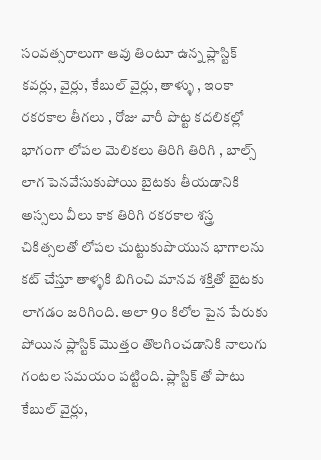సంవత్సరాలుగా ఆవు తింటూ ఉన్న ప్లాస్టిక్ కవర్లు, వైర్లు, కేబుల్ వైర్లు, తాళ్ళు , ఇంకా రకరకాల తీగలు , రోజు వారీ పొట్ట కదలికల్లో భాగంగా లోపల మెలికలు తిరిగి తిరిగి , బాల్స్ లాగ పెనవేసుకుపోయి బైటకు తీయడానికి అస్సలు వీలు కాక తిరిగి రకరకాల శస్త్ర చికిత్సలతో లోపల చుట్టుకుపొయున భాగాలను కట్ చేస్తూ తాళ్ళకి బిగించి మానవ శక్తితో బైటకు లాగడం జరిగింది. అలా 9౦ కిలోల పైన పేరుకు పోయిన ప్లాస్టిక్ మొత్తం తొలగించడానికి నాలుగు గంటల సమయం పట్టింది. ప్లాస్టిక్ తో పాటు కేబుల్ వైర్లు,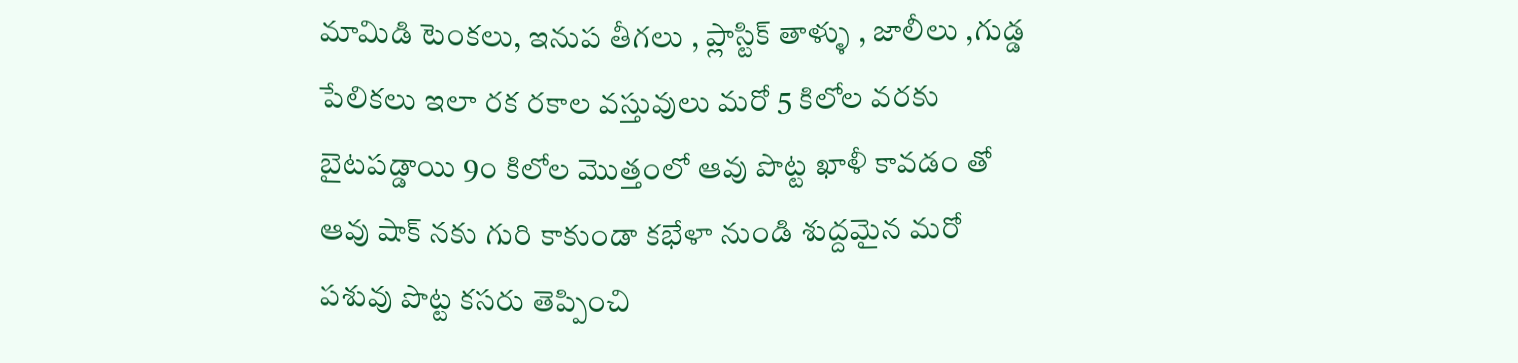మామిడి టెంకలు, ఇనుప తీగలు , ప్లాస్టిక్ తాళ్ళు , జాలీలు ,గుడ్డ పేలికలు ఇలా రక రకాల వస్తువులు మరో 5 కిలోల వరకు బైటపడ్డాయి 9౦ కిలోల మొత్తంలో ఆవు పొట్ట ఖాళీ కావడం తో ఆవు షాక్ నకు గురి కాకుండా కభేళా నుండి శుద్దమైన మరో పశువు పొట్ట కసరు తెప్పించి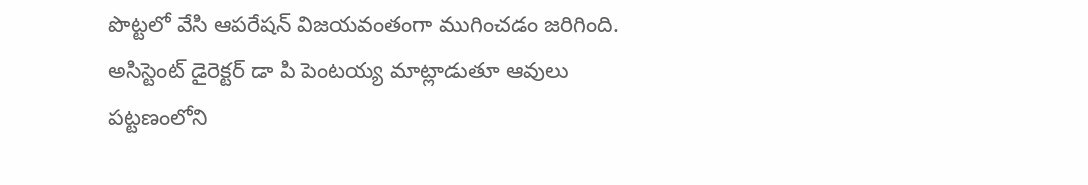పొట్టలో వేసి ఆపరేషన్ విజయవంతంగా ముగించడం జరిగింది. అసిస్టెంట్ డైరెక్టర్ డా పి పెంటయ్య మాట్లాడుతూ ఆవులు పట్టణంలోని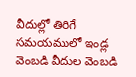వీదుల్లో తిరిగే సమయములో ఇండ్ల వెంబడి వీదుల వెంబడి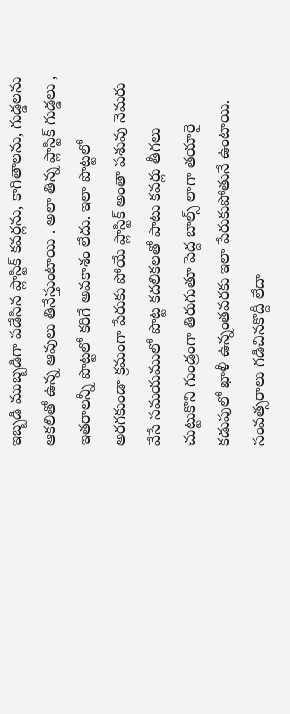ఇబ్బడి ముబ్బడిగా పడేసిన ప్లాస్టిక్ కవర్లను, కాగితాలను, గుడ్డలను ఆకలితో ఉన్న ఆవులు తినేస్తుంటాయి . అలా తిన్న ప్లాస్టిక్ గుడ్డలు , ఇతరాలన్నీ పొట్టలో కరిగే అవకాశం లేదు. ఇలా పొట్టలో అరగకుండా క్రమంగా పేరుకు పోయే ప్లాస్టిక్ అంతా పశువు నెమరు వేసే సమయములో పొట్ట కదలికలతో పాటు కవర్లు తీగలు చుట్టుకొని గుండ్రంగా తిరుగుతూ పెద్ద బాల్స్ లాగా తయారై కడుపులో ఖాళీ ఉన్నంతవరకు ఇలా పేరుకుపోతునే ఉంటాయి. సంవత్సరాలు గడిచినకొద్దీ లేదా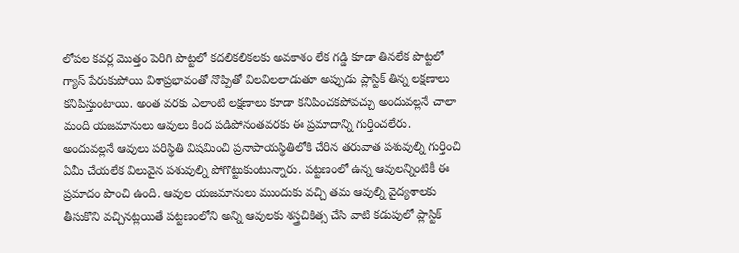లోపల కవర్ల మొత్తం పెరిగి పొట్టలో కదలికలికలకు అవకాశం లేక గడ్డి కూడా తినలేక పొట్టలో గ్యాస్ పేరుకుపోయి విశాప్రభావంతో నొప్పితో విలవిలలాడుతూ అప్పుడు ప్లాస్టిక్ తిన్న లక్షణాలు కనిపిస్తుంటాయి. అంత వరకు ఎలాంటి లక్షణాలు కూడా కనిపించకపోవచ్చు అందువల్లనే చాలా మంది యజమానులు ఆవులు కింద పడిపోనంతవరకు ఈ ప్రమాదాన్ని గుర్తించలేరు. అందువల్లనే ఆవులు పరిస్థితి విషమించి ప్రనాపాయస్థితిలోకి చేరిన తరువాత పశువుల్ని గుర్తించి ఏమీ చేయలేక విలువైన పశువుల్ని పోగొట్టుకుంటున్నారు. పట్టణంలో ఉన్న ఆవులన్నింటికీ ఈ ప్రమాదం పొంచి ఉంది. ఆవుల యజమానులు ముందుకు వచ్చి తమ ఆవుల్ని వైద్యశాలకు తీసుకొని వచ్చినట్లయితే పట్టణంలోని అన్ని ఆవులకు శస్త్రచికిత్స చేసి వాటి కడుపులో ప్లాస్టిక్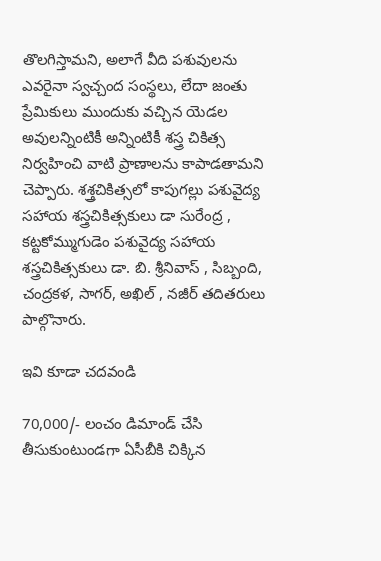తొలగిస్తామని, అలాగే వీది పశువులను ఎవరైనా స్వచ్చంద సంస్థలు, లేదా జంతు ప్రేమికులు ముందుకు వచ్చిన యెడల అవులన్నింటికీ అన్నింటికీ శస్త్ర చికిత్స నిర్వహించి వాటి ప్రాణాలను కాపాడతామని చెప్పారు. శశ్త్రచికిత్సలో కాపుగల్లు పశువైద్య సహాయ శస్త్రచికిత్సకులు డా సురేంద్ర , కట్టకోమ్ముగుడెం పశువైద్య సహాయ శస్త్రచికిత్సకులు డా. బి. శ్రీనివాస్ , సిబ్బంది, చంద్రకళ, సాగర్, అఖిల్ , నజీర్ తదితరులు పాల్గొనారు.

ఇవి కూడా చదవండి

70,000/- లంచం డిమాండ్ చేసి తీసుకుంటుండగా ఏసీబీకి చిక్కిన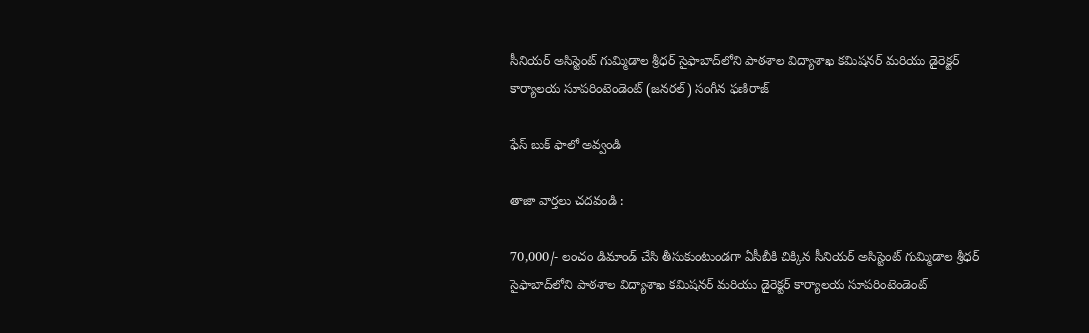సీనియర్ అసిస్టెంట్ గుమ్మిడాల శ్రీధర్ సైఫాబాద్‌లోని పాఠశాల విద్యాశాఖ కమిషనర్ మరియు డైరెక్టర్ కార్యాలయ సూపరింటెండెంట్ (జనరల్) సంగీన ఫణిరాజ్

ఫేస్ బుక్ ఫాలో అవ్వండి

తాజా వార్తలు చదవండి :

70,000/- లంచం డిమాండ్ చేసి తీసుకుంటుండగా ఏసీబీకి చిక్కిన సీనియర్ అసిస్టెంట్ గుమ్మిడాల శ్రీధర్ సైఫాబాద్‌లోని పాఠశాల విద్యాశాఖ కమిషనర్ మరియు డైరెక్టర్ కార్యాలయ సూపరింటెండెంట్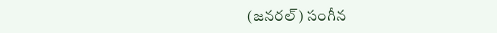(జనరల్) సంగీన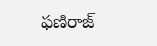ఫణిరాజ్